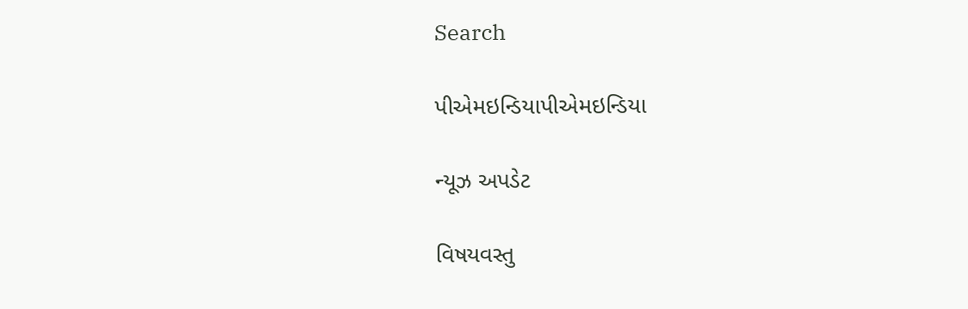Search

પીએમઇન્ડિયાપીએમઇન્ડિયા

ન્યૂઝ અપડેટ

વિષયવસ્તુ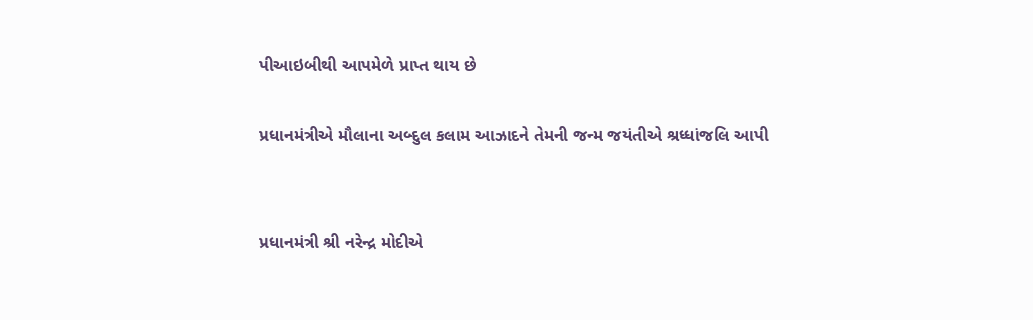પીઆઇબીથી આપમેળે પ્રાપ્ત થાય છે

પ્રધાનમંત્રીએ મૌલાના અબ્દુલ કલામ આઝાદને તેમની જન્મ જયંતીએ શ્રધ્ધાંજલિ આપી


પ્રધાનમંત્રી શ્રી નરેન્દ્ર મોદીએ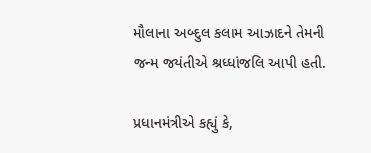મૌલાના અબ્દુલ કલામ આઝાદને તેમની જન્મ જયંતીએ શ્રધ્ધાંજલિ આપી હતી.

પ્રધાનમંત્રીએ કહ્યું કે,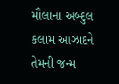મૌલાના અબ્દુલ કલામ આઝાદને તેમની જન્મ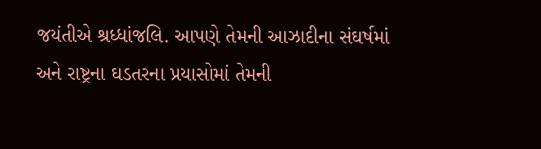જયંતીએ શ્રધ્ધાંજલિ. આપણે તેમની આઝાદીના સંઘર્ષમાં અને રાષ્ટ્રના ઘડતરના પ્રયાસોમાં તેમની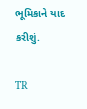ભૂમિકાને યાદ કરીશું.

TR